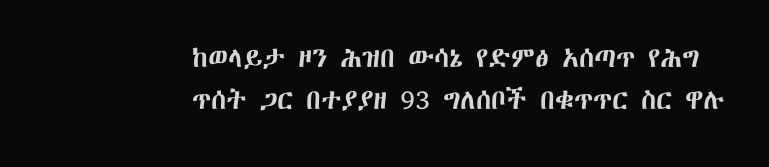ከወላይታ ዞን ሕዝበ ውሳኔ የድምፅ አሰጣጥ የሕግ ጥሰት ጋር በተያያዘ 93 ግለሰቦች በቁጥጥር ስር ዋሉ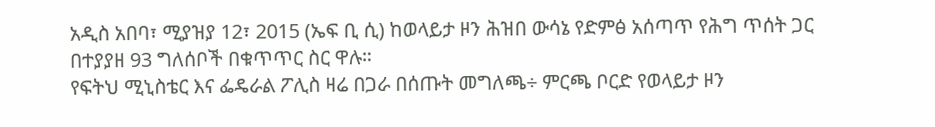አዲስ አበባ፣ ሚያዝያ 12፣ 2015 (ኤፍ ቢ ሲ) ከወላይታ ዞን ሕዝበ ውሳኔ የድምፅ አሰጣጥ የሕግ ጥሰት ጋር በተያያዘ 93 ግለሰቦች በቁጥጥር ስር ዋሉ።
የፍትህ ሚኒስቴር እና ፌዴራል ፖሊስ ዛሬ በጋራ በሰጡት መግለጫ÷ ምርጫ ቦርድ የወላይታ ዞን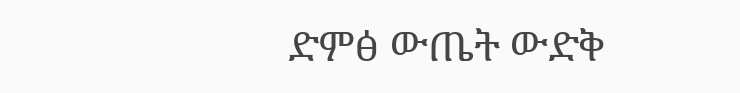ድምፅ ውጤት ውድቅ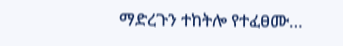ማድረጉን ተከትሎ የተፈፀሙ…